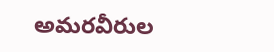అమరవీరుల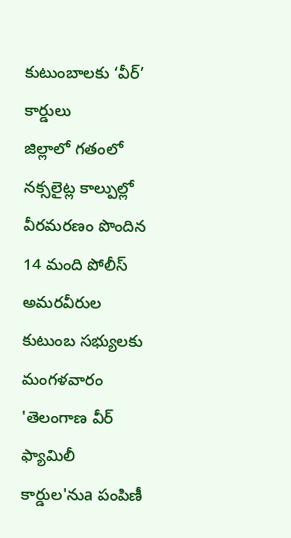కుటుంబాలకు ‘వీర్’ కార్డులు
జిల్లాలో గతంలో నక్సలైట్ల కాల్పుల్లో వీరమరణం పొందిన 14 మంది పోలీస్ అమరవీరుల కుటుంబ సభ్యులకు మంగళవారం 'తెలంగాణ వీర్ ఫ్యామిలీ కార్డుల'నుa పంపిణీ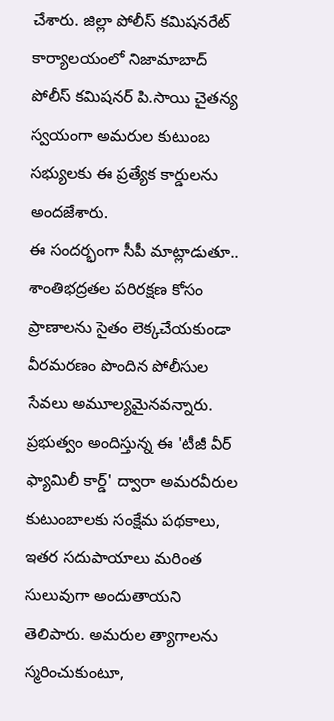చేశారు. జిల్లా పోలీస్ కమిషనరేట్ కార్యాలయంలో నిజామాబాద్ పోలీస్ కమిషనర్ పి.సాయి చైతన్య స్వయంగా అమరుల కుటుంబ సభ్యులకు ఈ ప్రత్యేక కార్డులను అందజేశారు.
ఈ సందర్భంగా సీపీ మాట్లాడుతూ.. శాంతిభద్రతల పరిరక్షణ కోసం ప్రాణాలను సైతం లెక్కచేయకుండా వీరమరణం పొందిన పోలీసుల సేవలు అమూల్యమైనవన్నారు. ప్రభుత్వం అందిస్తున్న ఈ 'టీజీ వీర్ ఫ్యామిలీ కార్డ్' ద్వారా అమరవీరుల కుటుంబాలకు సంక్షేమ పథకాలు, ఇతర సదుపాయాలు మరింత సులువుగా అందుతాయని తెలిపారు. అమరుల త్యాగాలను స్మరించుకుంటూ,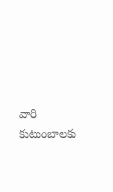వారి కుటుంబాలకు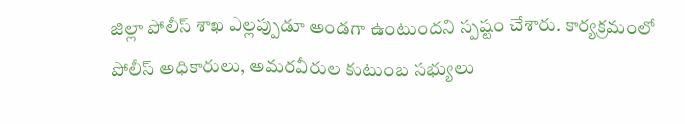జిల్లా పోలీస్ శాఖ ఎల్లప్పుడూ అండగా ఉంటుందని స్పష్టం చేశారు. కార్యక్రమంలో పోలీస్ అధికారులు, అమరవీరుల కుటుంబ సభ్యులు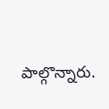పాల్గొన్నారు.